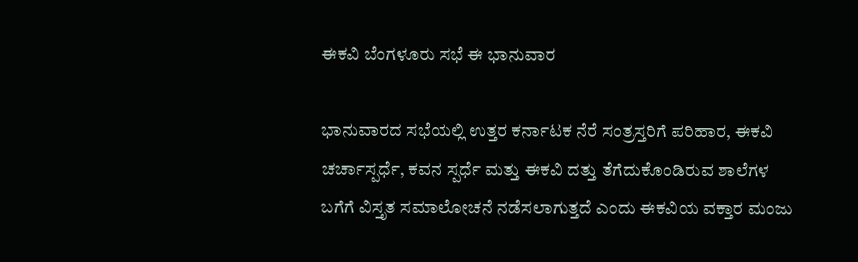ಈಕವಿ ಬೆಂಗಳೂರು ಸಭೆ ಈ ಭಾನುವಾರ

ಭಾನುವಾರದ ಸಭೆಯಲ್ಲಿ ಉತ್ತರ ಕರ್ನಾಟಕ ನೆರೆ ಸಂತ್ರಸ್ತರಿಗೆ ಪರಿಹಾರ, ಈಕವಿ ಚರ್ಚಾಸ್ಪರ್ಧೆ, ಕವನ ಸ್ಪರ್ಧೆ ಮತ್ತು ಈಕವಿ ದತ್ತು ತೆಗೆದುಕೊಂಡಿರುವ ಶಾಲೆಗಳ ಬಗೆಗೆ ವಿಸ್ತೃತ ಸಮಾಲೋಚನೆ ನಡೆಸಲಾಗುತ್ತದೆ ಎಂದು ಈಕವಿಯ ವಕ್ತಾರ ಮಂಜು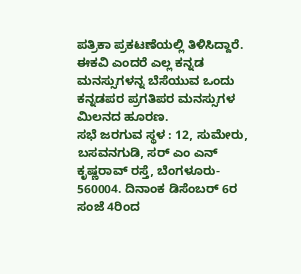ಪತ್ರಿಕಾ ಪ್ರಕಟಣೆಯಲ್ಲಿ ತಿಳಿಸಿದ್ದಾರೆ. ಈಕವಿ ಎಂದರೆ ಎಲ್ಲ ಕನ್ನಡ ಮನಸ್ಸುಗಳನ್ನ ಬೆಸೆಯುವ ಒಂದು ಕನ್ನಡಪರ ಪ್ರಗತಿಪರ ಮನಸ್ಸುಗಳ ಮಿಲನದ ಹೂರಣ.
ಸಭೆ ಜರಗುವ ಸ್ಥಳ : 12, ಸುಮೇರು, ಬಸವನಗುಡಿ, ಸರ್ ಎಂ ಎನ್ ಕೃಷ್ಣರಾವ್ ರಸ್ತೆ, ಬೆಂಗಳೂರು- 560004. ದಿನಾಂಕ ಡಿಸೆಂಬರ್ 6ರ ಸಂಜೆ 4ರಿಂದ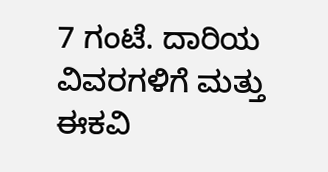7 ಗಂಟೆ. ದಾರಿಯ ವಿವರಗಳಿಗೆ ಮತ್ತು ಈಕವಿ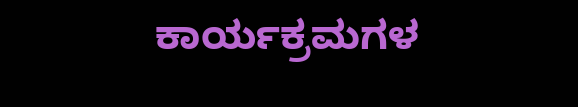ಕಾರ್ಯಕ್ರಮಗಳ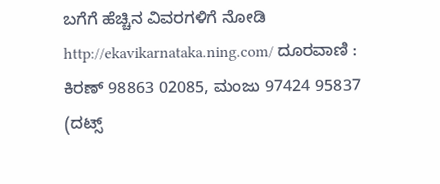ಬಗೆಗೆ ಹೆಚ್ಚಿನ ವಿವರಗಳಿಗೆ ನೋಡಿ http://ekavikarnataka.ning.com/ ದೂರವಾಣಿ : ಕಿರಣ್ 98863 02085, ಮಂಜು 97424 95837
(ದಟ್ಸ್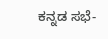ಕನ್ನಡ ಸಭೆ-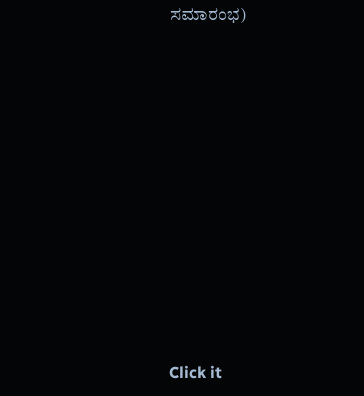ಸಮಾರಂಭ)












Click it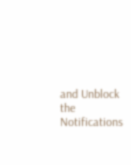and Unblock the Notifications